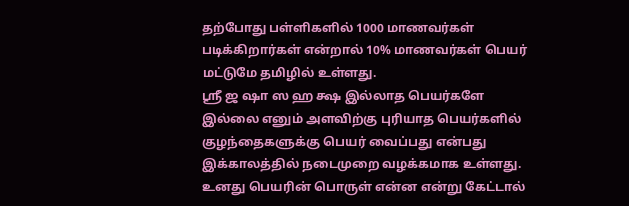தற்போது பள்ளிகளில் 1000 மாணவர்கள் படிக்கிறார்கள் என்றால் 10% மாணவர்கள் பெயர் மட்டுமே தமிழில் உள்ளது.
ஸ்ரீ ஜ ஷா ஸ ஹ க்ஷ இல்லாத பெயர்களே இல்லை எனும் அளவிற்கு புரியாத பெயர்களில் குழந்தைகளுக்கு பெயர் வைப்பது என்பது இக்காலத்தில் நடைமுறை வழக்கமாக உள்ளது.
உனது பெயரின் பொருள் என்ன என்று கேட்டால்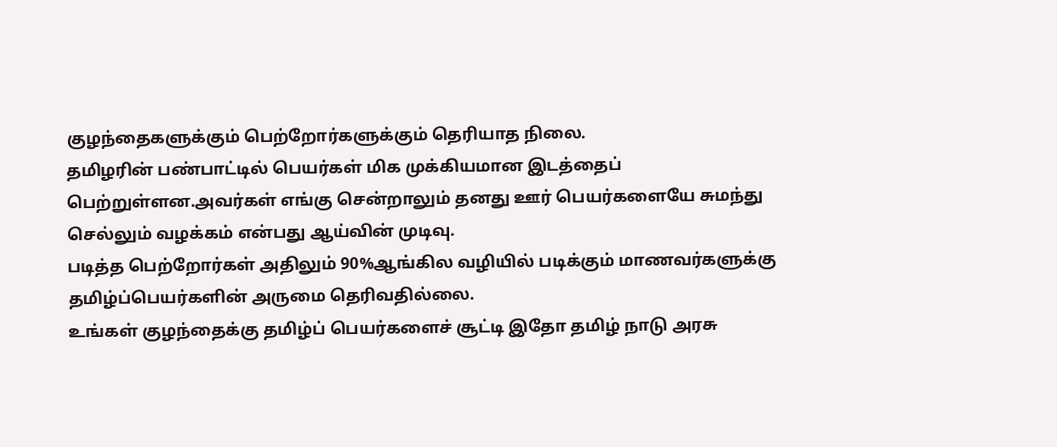குழந்தைகளுக்கும் பெற்றோர்களுக்கும் தெரியாத நிலை.
தமிழரின் பண்பாட்டில் பெயர்கள் மிக முக்கியமான இடத்தைப் பெற்றுள்ளன.அவர்கள் எங்கு சென்றாலும் தனது ஊர் பெயர்களையே சுமந்து செல்லும் வழக்கம் என்பது ஆய்வின் முடிவு.
படித்த பெற்றோர்கள் அதிலும் 90%ஆங்கில வழியில் படிக்கும் மாணவர்களுக்கு தமிழ்ப்பெயர்களின் அருமை தெரிவதில்லை.
உங்கள் குழந்தைக்கு தமிழ்ப் பெயர்களைச் சூட்டி இதோ தமிழ் நாடு அரசு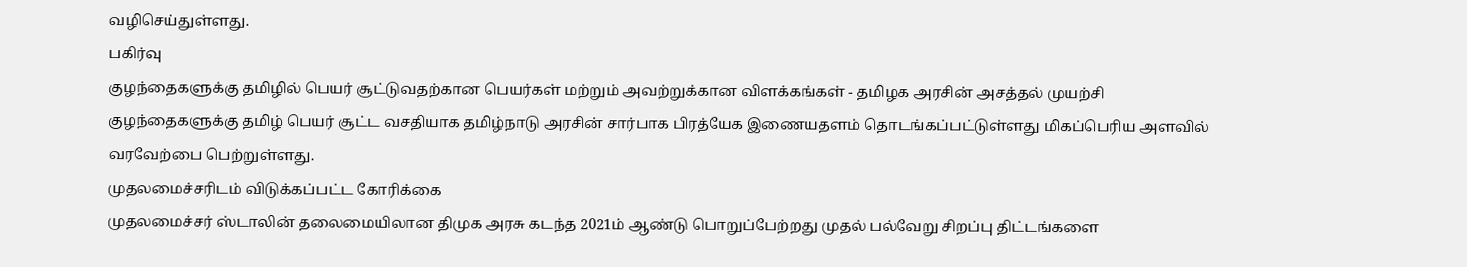வழிசெய்துள்ளது.
பகிர்வு
குழந்தைகளுக்கு தமிழில் பெயர் சூட்டுவதற்கான பெயர்கள் மற்றும் அவற்றுக்கான விளக்கங்கள் - தமிழக அரசின் அசத்தல் முயற்சி
குழந்தைகளுக்கு தமிழ் பெயர் சூட்ட வசதியாக தமிழ்நாடு அரசின் சார்பாக பிரத்யேக இணையதளம் தொடங்கப்பட்டுள்ளது மிகப்பெரிய அளவில் வரவேற்பை பெற்றுள்ளது.
முதலமைச்சரிடம் விடுக்கப்பட்ட கோரிக்கை
முதலமைச்சர் ஸ்டாலின் தலைமையிலான திமுக அரசு கடந்த 2021ம் ஆண்டு பொறுப்பேற்றது முதல் பல்வேறு சிறப்பு திட்டங்களை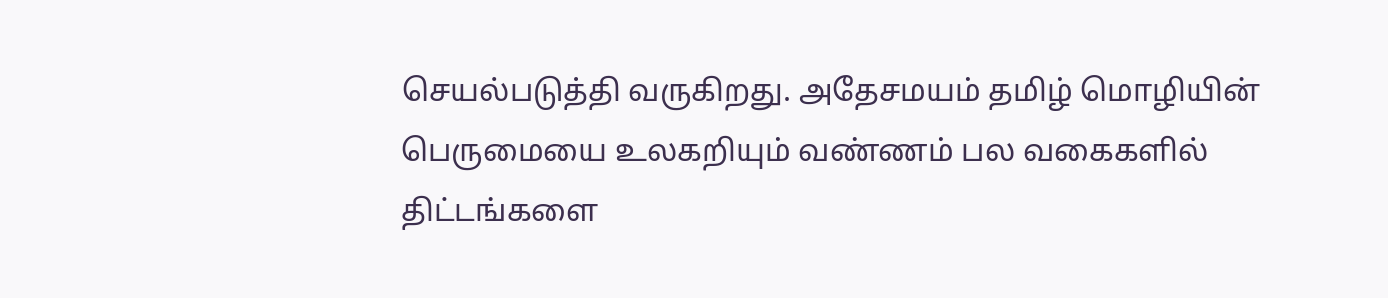செயல்படுத்தி வருகிறது. அதேசமயம் தமிழ் மொழியின் பெருமையை உலகறியும் வண்ணம் பல வகைகளில் திட்டங்களை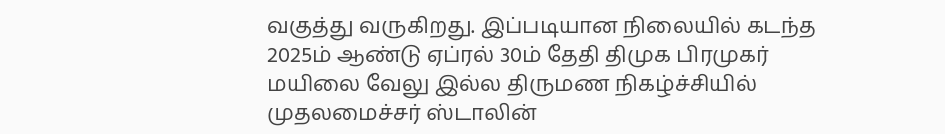வகுத்து வருகிறது. இப்படியான நிலையில் கடந்த 2025ம் ஆண்டு ஏப்ரல் 30ம் தேதி திமுக பிரமுகர் மயிலை வேலு இல்ல திருமண நிகழ்ச்சியில் முதலமைச்சர் ஸ்டாலின்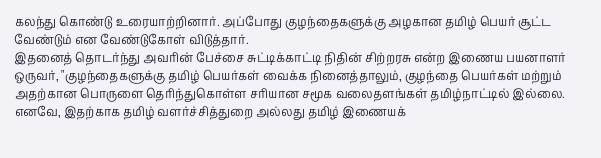கலந்து கொண்டு உரையாற்றினார். அப்போது குழந்தைகளுக்கு அழகான தமிழ் பெயர் சூட்ட வேண்டும் என வேண்டுகோள் விடுத்தார்.
இதனைத் தொடர்ந்து அவரின் பேச்சை சுட்டிக்காட்டி நிதின் சிற்றரசு என்ற இணைய பயனாளர் ஒருவர், "குழந்தைகளுக்கு தமிழ் பெயர்கள் வைக்க நினைத்தாலும், குழந்தை பெயர்கள் மற்றும் அதற்கான பொருளை தெரிந்துகொள்ள சரியான சமூக வலைதளங்கள் தமிழ்நாட்டில் இல்லை. எனவே, இதற்காக தமிழ் வளர்ச்சித்துறை அல்லது தமிழ் இணையக்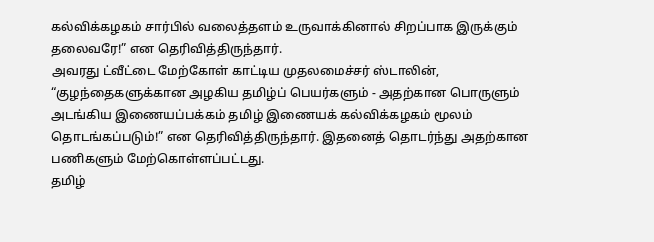கல்விக்கழகம் சார்பில் வலைத்தளம் உருவாக்கினால் சிறப்பாக இருக்கும் தலைவரே!” என தெரிவித்திருந்தார்.
அவரது ட்வீட்டை மேற்கோள் காட்டிய முதலமைச்சர் ஸ்டாலின், “குழந்தைகளுக்கான அழகிய தமிழ்ப் பெயர்களும் - அதற்கான பொருளும் அடங்கிய இணையப்பக்கம் தமிழ் இணையக் கல்விக்கழகம் மூலம் தொடங்கப்படும்!” என தெரிவித்திருந்தார். இதனைத் தொடர்ந்து அதற்கான பணிகளும் மேற்கொள்ளப்பட்டது.
தமிழ்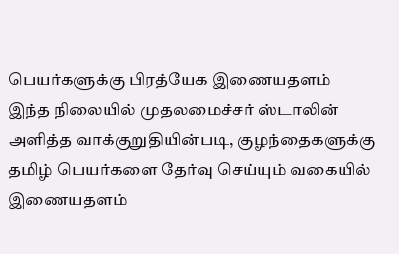பெயர்களுக்கு பிரத்யேக இணையதளம்
இந்த நிலையில் முதலமைச்சர் ஸ்டாலின் அளித்த வாக்குறுதியின்படி, குழந்தைகளுக்கு தமிழ் பெயர்களை தேர்வு செய்யும் வகையில் இணையதளம்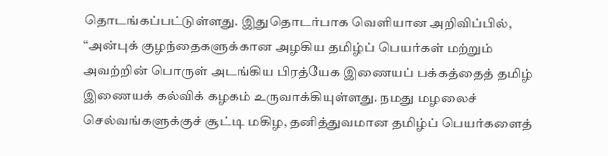தொடங்கப்பட்டுள்ளது. இதுதொடர்பாக வெளியான அறிவிப்பில், “அன்புக் குழந்தைகளுக்கான அழகிய தமிழ்ப் பெயர்கள் மற்றும் அவற்றின் பொருள் அடங்கிய பிரத்யேக இணையப் பக்கத்தைத் தமிழ் இணையக் கல்விக் கழகம் உருவாக்கியுள்ளது. நமது மழலைச் செல்வங்களுக்குச் சூட்டி மகிழ, தனித்துவமான தமிழ்ப் பெயர்களைத்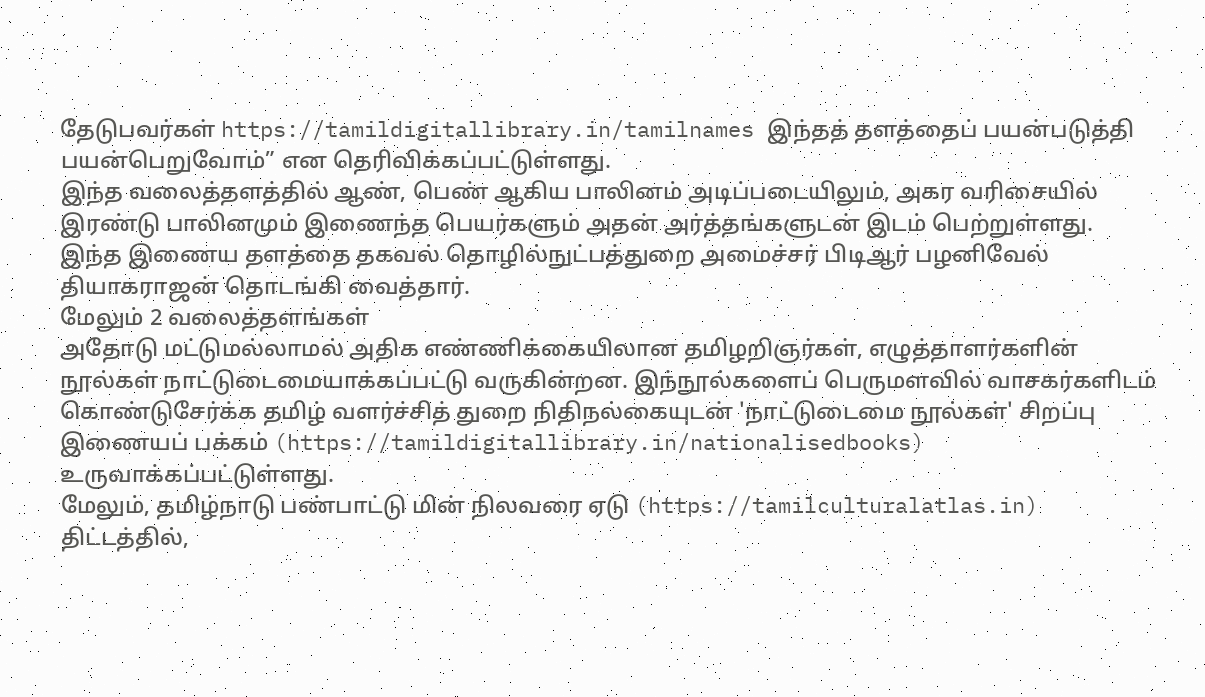தேடுபவர்கள் https://tamildigitallibrary.in/tamilnames இந்தத் தளத்தைப் பயன்படுத்தி பயன்பெறுவோம்” என தெரிவிக்கப்பட்டுள்ளது.
இந்த வலைத்தளத்தில் ஆண், பெண் ஆகிய பாலினம் அடிப்படையிலும், அகர வரிசையில் இரண்டு பாலினமும் இணைந்த பெயர்களும் அதன் அர்த்தங்களுடன் இடம் பெற்றுள்ளது. இந்த இணைய தளத்தை தகவல் தொழில்நுட்பத்துறை அமைச்சர் பிடிஆர் பழனிவேல் தியாகராஜன் தொடங்கி வைத்தார்.
மேலும் 2 வலைத்தளங்கள்
அதோடு மட்டுமல்லாமல் அதிக எண்ணிக்கையிலான தமிழறிஞர்கள், எழுத்தாளர்களின் நூல்கள் நாட்டுடைமையாக்கப்பட்டு வருகின்றன. இந்நூல்களைப் பெருமளவில் வாசகர்களிடம் கொண்டுசேர்க்க தமிழ் வளர்ச்சித் துறை நிதிநல்கையுடன் 'நாட்டுடைமை நூல்கள்' சிறப்பு இணையப் பக்கம் (https://tamildigitallibrary.in/nationalisedbooks) உருவாக்கப்பட்டுள்ளது.
மேலும், தமிழ்நாடு பண்பாட்டு மின் நிலவரை ஏடு (https://tamilculturalatlas.in) திட்டத்தில்,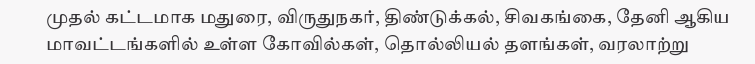முதல் கட்டமாக மதுரை, விருதுநகர், திண்டுக்கல், சிவகங்கை, தேனி ஆகிய மாவட்டங்களில் உள்ள கோவில்கள், தொல்லியல் தளங்கள், வரலாற்று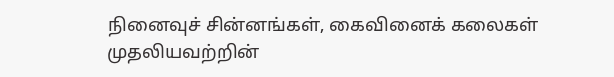நினைவுச் சின்னங்கள், கைவினைக் கலைகள் முதலியவற்றின்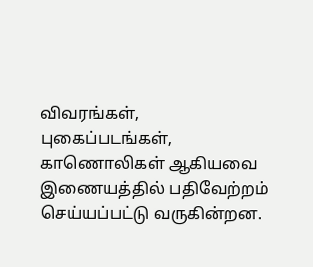விவரங்கள், புகைப்படங்கள், காணொலிகள் ஆகியவை இணையத்தில் பதிவேற்றம் செய்யப்பட்டு வருகின்றன.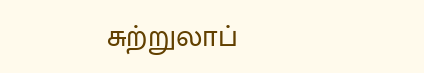சுற்றுலாப்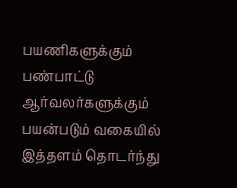பயணிகளுக்கும் பண்பாட்டு ஆர்வலர்களுக்கும் பயன்படும் வகையில் இத்தளம் தொடர்ந்து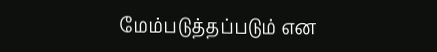மேம்படுத்தப்படும் என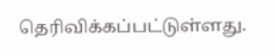தெரிவிக்கப்பட்டுள்ளது.